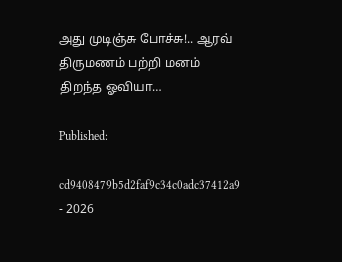அது முடிஞ்சு போச்சு!.. ஆரவ் திருமணம் பற்றி மனம் திறந்த ஓவியா…

Published:

cd9408479b5d2faf9c34c0adc37412a9 - 2026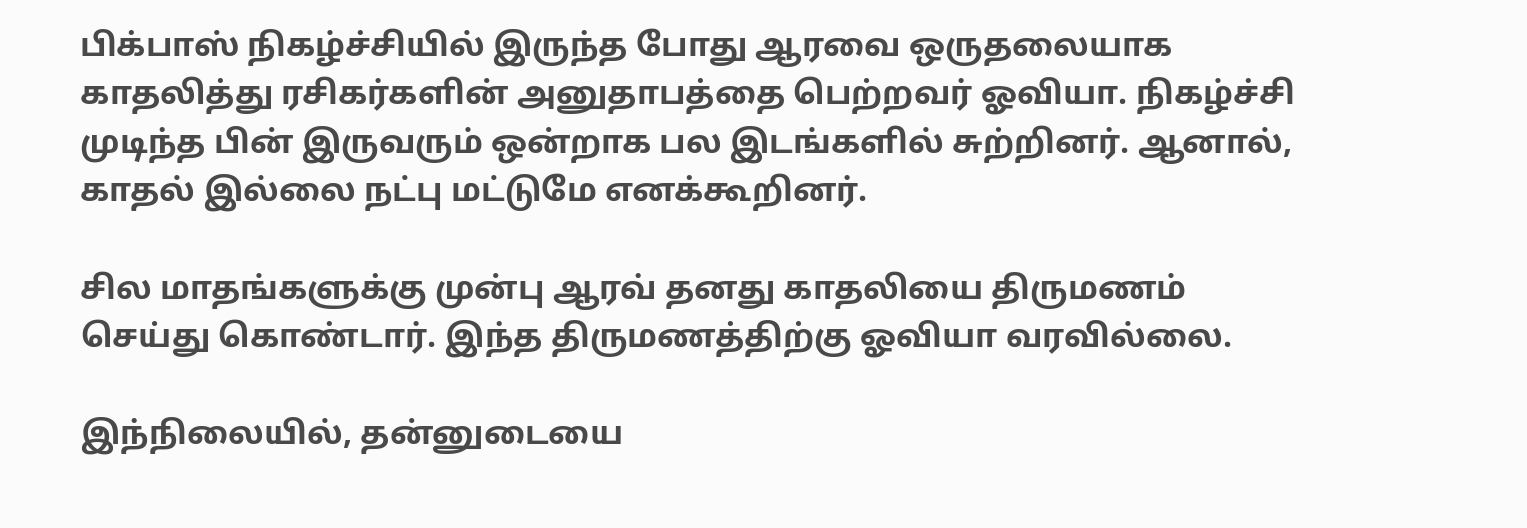பிக்பாஸ் நிகழ்ச்சியில் இருந்த போது ஆரவை ஒருதலையாக காதலித்து ரசிகர்களின் அனுதாபத்தை பெற்றவர் ஓவியா. நிகழ்ச்சி முடிந்த பின் இருவரும் ஒன்றாக பல இடங்களில் சுற்றினர். ஆனால், காதல் இல்லை நட்பு மட்டுமே எனக்கூறினர்.

சில மாதங்களுக்கு முன்பு ஆரவ் தனது காதலியை திருமணம் செய்து கொண்டார். இந்த திருமணத்திற்கு ஓவியா வரவில்லை.

இந்நிலையில், தன்னுடையை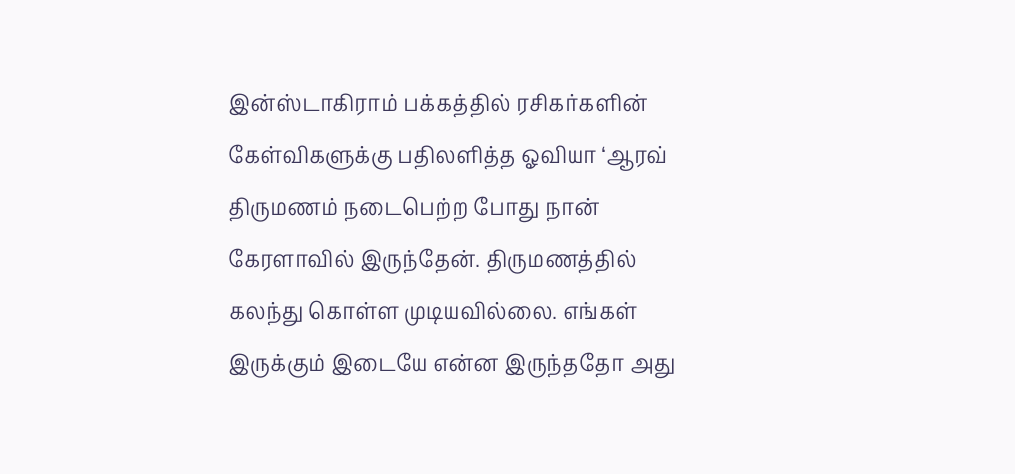இன்ஸ்டாகிராம் பக்கத்தில் ரசிகர்களின் கேள்விகளுக்கு பதிலளித்த ஓவியா ‘ஆரவ் திருமணம் நடைபெற்ற போது நான் கேரளாவில் இருந்தேன். திருமணத்தில் கலந்து கொள்ள முடியவில்லை. எங்கள் இருக்கும் இடையே என்ன இருந்ததோ அது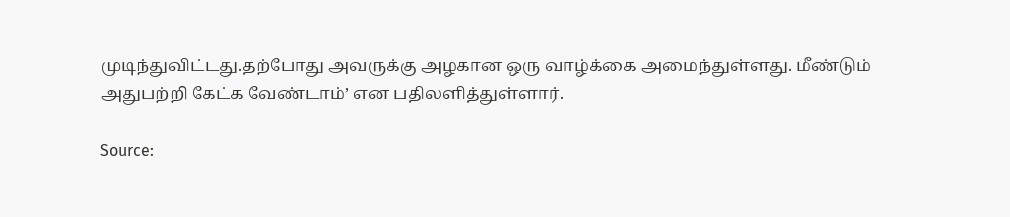முடிந்துவிட்டது.தற்போது அவருக்கு அழகான ஒரு வாழ்க்கை அமைந்துள்ளது. மீண்டும் அதுபற்றி கேட்க வேண்டாம்’ என பதிலளித்துள்ளார்.

Source: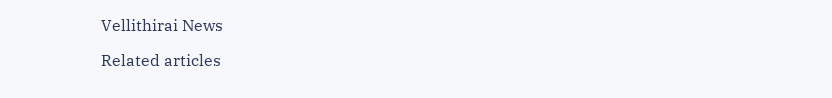Vellithirai News

Related articles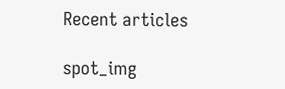Recent articles

spot_img